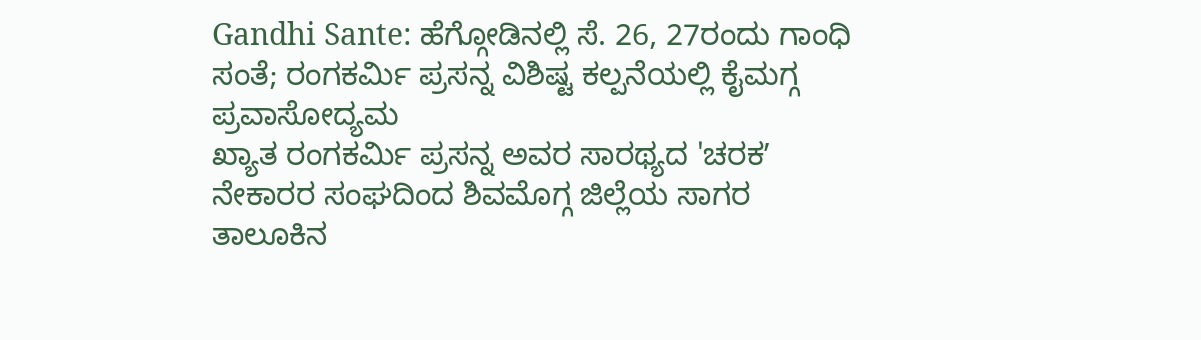Gandhi Sante: ಹೆಗ್ಗೋಡಿನಲ್ಲಿ ಸೆ. 26, 27ರಂದು ಗಾಂಧಿ ಸಂತೆ; ರಂಗಕರ್ಮಿ ಪ್ರಸನ್ನ ವಿಶಿಷ್ಟ ಕಲ್ಪನೆಯಲ್ಲಿ ಕೈಮಗ್ಗ ಪ್ರವಾಸೋದ್ಯಮ
ಖ್ಯಾತ ರಂಗಕರ್ಮಿ ಪ್ರಸನ್ನ ಅವರ ಸಾರಥ್ಯದ 'ಚರಕʼ ನೇಕಾರರ ಸಂಘದಿಂದ ಶಿವಮೊಗ್ಗ ಜಿಲ್ಲೆಯ ಸಾಗರ ತಾಲೂಕಿನ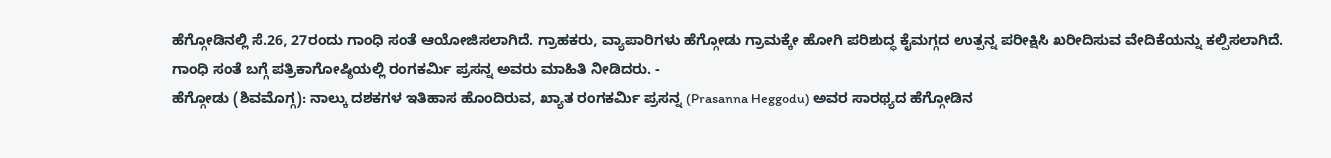ಹೆಗ್ಗೋಡಿನಲ್ಲಿ ಸೆ.26, 27ರಂದು ಗಾಂಧಿ ಸಂತೆ ಆಯೋಜಿಸಲಾಗಿದೆ. ಗ್ರಾಹಕರು, ವ್ಯಾಪಾರಿಗಳು ಹೆಗ್ಗೋಡು ಗ್ರಾಮಕ್ಕೇ ಹೋಗಿ ಪರಿಶುದ್ಧ ಕೈಮಗ್ಗದ ಉತ್ಪನ್ನ ಪರೀಕ್ಷಿಸಿ ಖರೀದಿಸುವ ವೇದಿಕೆಯನ್ನು ಕಲ್ಪಿಸಲಾಗಿದೆ.
ಗಾಂಧಿ ಸಂತೆ ಬಗ್ಗೆ ಪತ್ರಿಕಾಗೋಷ್ಠಿಯಲ್ಲಿ ರಂಗಕರ್ಮಿ ಪ್ರಸನ್ನ ಅವರು ಮಾಹಿತಿ ನೀಡಿದರು. -
ಹೆಗ್ಗೋಡು (ಶಿವಮೊಗ್ಗ): ನಾಲ್ಕು ದಶಕಗಳ ಇತಿಹಾಸ ಹೊಂದಿರುವ, ಖ್ಯಾತ ರಂಗಕರ್ಮಿ ಪ್ರಸನ್ನ (Prasanna Heggodu) ಅವರ ಸಾರಥ್ಯದ ಹೆಗ್ಗೋಡಿನ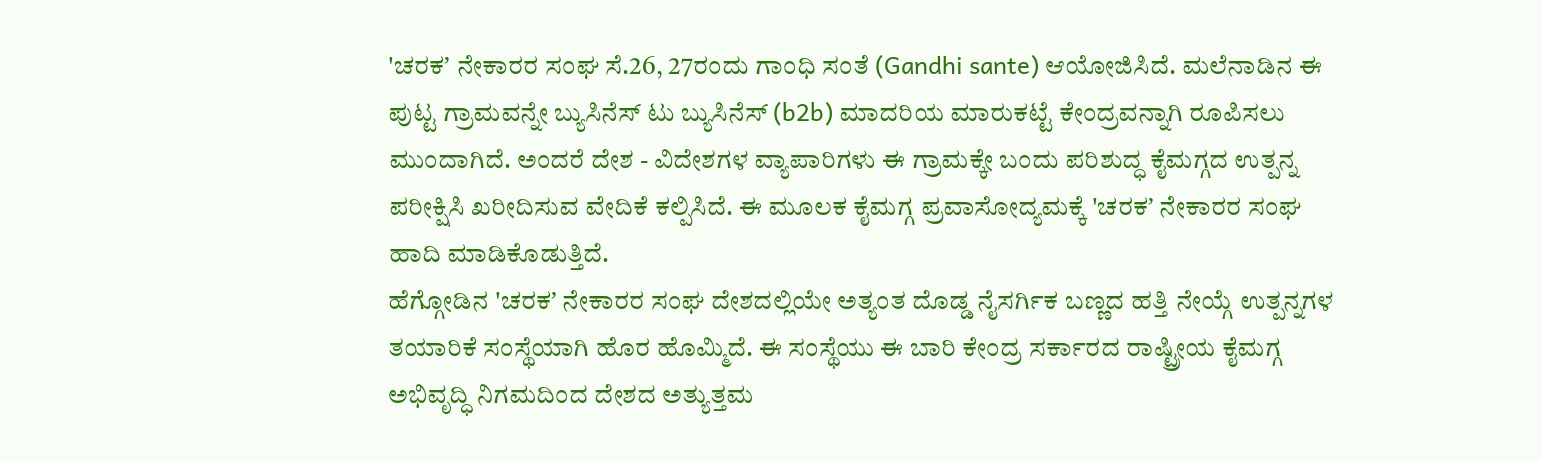'ಚರಕʼ ನೇಕಾರರ ಸಂಘ ಸೆ.26, 27ರಂದು ಗಾಂಧಿ ಸಂತೆ (Gandhi sante) ಆಯೋಜಿಸಿದೆ. ಮಲೆನಾಡಿನ ಈ ಪುಟ್ಟ ಗ್ರಾಮವನ್ನೇ ಬ್ಯುಸಿನೆಸ್ ಟು ಬ್ಯುಸಿನೆಸ್ (b2b) ಮಾದರಿಯ ಮಾರುಕಟ್ಟೆ ಕೇಂದ್ರವನ್ನಾಗಿ ರೂಪಿಸಲು ಮುಂದಾಗಿದೆ. ಅಂದರೆ ದೇಶ - ವಿದೇಶಗಳ ವ್ಯಾಪಾರಿಗಳು ಈ ಗ್ರಾಮಕ್ಕೇ ಬಂದು ಪರಿಶುದ್ಧ ಕೈಮಗ್ಗದ ಉತ್ಪನ್ನ ಪರೀಕ್ಷಿಸಿ ಖರೀದಿಸುವ ವೇದಿಕೆ ಕಲ್ಪಿಸಿದೆ. ಈ ಮೂಲಕ ಕೈಮಗ್ಗ ಪ್ರವಾಸೋದ್ಯಮಕ್ಕೆ 'ಚರಕʼ ನೇಕಾರರ ಸಂಘ ಹಾದಿ ಮಾಡಿಕೊಡುತ್ತಿದೆ.
ಹೆಗ್ಗೋಡಿನ 'ಚರಕʼ ನೇಕಾರರ ಸಂಘ ದೇಶದಲ್ಲಿಯೇ ಅತ್ಯಂತ ದೊಡ್ಡ ನೈಸರ್ಗಿಕ ಬಣ್ಣದ ಹತ್ತಿ ನೇಯ್ಗೆ ಉತ್ಪನ್ನಗಳ ತಯಾರಿಕೆ ಸಂಸ್ಥೆಯಾಗಿ ಹೊರ ಹೊಮ್ಮಿದೆ. ಈ ಸಂಸ್ಥೆಯು ಈ ಬಾರಿ ಕೇಂದ್ರ ಸರ್ಕಾರದ ರಾಷ್ಟ್ರೀಯ ಕೈಮಗ್ಗ ಅಭಿವೃದ್ಧಿ ನಿಗಮದಿಂದ ದೇಶದ ಅತ್ಯುತ್ತಮ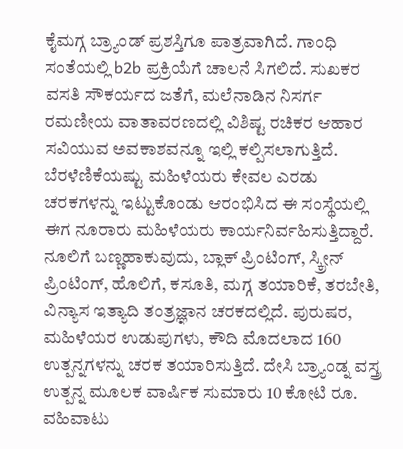ಕೈಮಗ್ಗ ಬ್ರ್ಯಾಂಡ್ ಪ್ರಶಸ್ತಿಗೂ ಪಾತ್ರವಾಗಿದೆ. ಗಾಂಧಿ ಸಂತೆಯಲ್ಲಿ b2b ಪ್ರಕ್ರಿಯೆಗೆ ಚಾಲನೆ ಸಿಗಲಿದೆ. ಸುಖಕರ ವಸತಿ ಸೌಕರ್ಯದ ಜತೆಗೆ, ಮಲೆನಾಡಿನ ನಿಸರ್ಗ ರಮಣೀಯ ವಾತಾವರಣದಲ್ಲಿ ವಿಶಿಷ್ಟ ರಚಿಕರ ಆಹಾರ ಸವಿಯುವ ಅವಕಾಶವನ್ನೂ ಇಲ್ಲಿ ಕಲ್ಪಿಸಲಾಗುತ್ತಿದೆ.
ಬೆರಳೆಣಿಕೆಯಷ್ಟು ಮಹಿಳೆಯರು ಕೇವಲ ಎರಡು ಚರಕಗಳನ್ನು ಇಟ್ಟುಕೊಂಡು ಆರಂಭಿಸಿದ ಈ ಸಂಸ್ಥೆಯಲ್ಲಿ ಈಗ ನೂರಾರು ಮಹಿಳೆಯರು ಕಾರ್ಯನಿರ್ವಹಿಸುತ್ತಿದ್ದಾರೆ. ನೂಲಿಗೆ ಬಣ್ಣಹಾಕುವುದು, ಬ್ಲಾಕ್ ಪ್ರಿಂಟಿಂಗ್, ಸ್ಕ್ರೀನ್ ಪ್ರಿಂಟಿಂಗ್, ಹೊಲಿಗೆ, ಕಸೂತಿ, ಮಗ್ಗ ತಯಾರಿಕೆ, ತರಬೇತಿ, ವಿನ್ಯಾಸ ಇತ್ಯಾದಿ ತಂತ್ರಜ್ಞಾನ ಚರಕದಲ್ಲಿದೆ. ಪುರುಷರ, ಮಹಿಳೆಯರ ಉಡುಪುಗಳು, ಕೌದಿ ಮೊದಲಾದ 160 ಉತ್ಪನ್ನಗಳನ್ನು ಚರಕ ತಯಾರಿಸುತ್ತಿದೆ. ದೇಸಿ ಬ್ರ್ಯಾಂಡ್ನ ವಸ್ತ್ರ ಉತ್ಪನ್ನ ಮೂಲಕ ವಾರ್ಷಿಕ ಸುಮಾರು 10 ಕೋಟಿ ರೂ. ವಹಿವಾಟು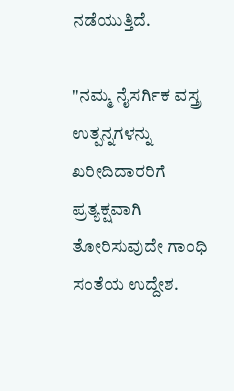ನಡೆಯುತ್ತಿದೆ.

"ನಮ್ಮ ನೈಸರ್ಗಿಕ ವಸ್ತ್ರ ಉತ್ಪನ್ನಗಳನ್ನು ಖರೀದಿದಾರರಿಗೆ ಪ್ರತ್ಯಕ್ಷವಾಗಿ ತೋರಿಸುವುದೇ ಗಾಂಧಿ ಸಂತೆಯ ಉದ್ದೇಶ.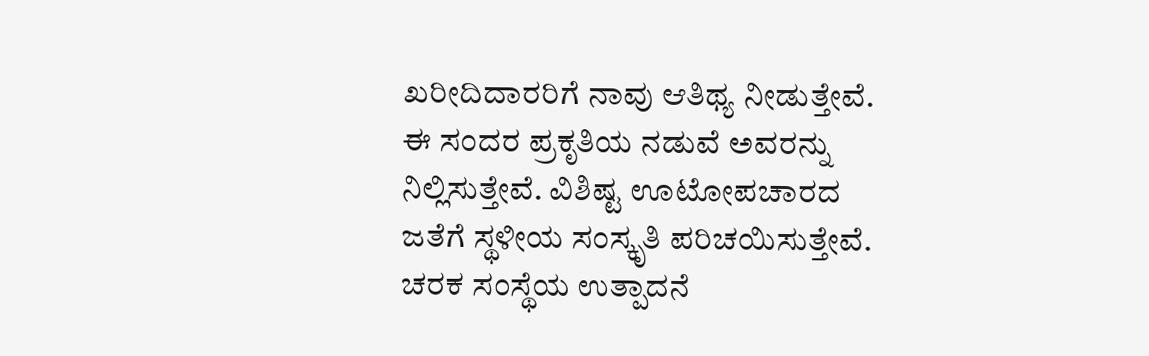ಖರೀದಿದಾರರಿಗೆ ನಾವು ಆತಿಥ್ಯ ನೀಡುತ್ತೇವೆ. ಈ ಸಂದರ ಪ್ರಕೃತಿಯ ನಡುವೆ ಅವರನ್ನು ನಿಲ್ಲಿಸುತ್ತೇವೆ. ವಿಶಿಷ್ಟ ಊಟೋಪಚಾರದ ಜತೆಗೆ ಸ್ಥಳೀಯ ಸಂಸ್ಕೃತಿ ಪರಿಚಯಿಸುತ್ತೇವೆ. ಚರಕ ಸಂಸ್ಥೆಯ ಉತ್ಪಾದನೆ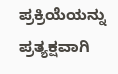ಪ್ರಕ್ರಿಯೆಯನ್ನು ಪ್ರತ್ಯಕ್ಷವಾಗಿ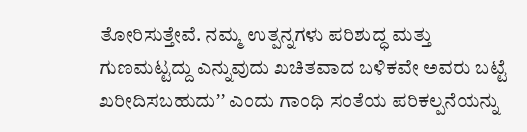ತೋರಿಸುತ್ತೇವೆ. ನಮ್ಮ ಉತ್ಪನ್ನಗಳು ಪರಿಶುದ್ಧ ಮತ್ತು ಗುಣಮಟ್ಟದ್ದು ಎನ್ನುವುದು ಖಚಿತವಾದ ಬಳಿಕವೇ ಅವರು ಬಟ್ಟೆ ಖರೀದಿಸಬಹುದುʼʼ ಎಂದು ಗಾಂಧಿ ಸಂತೆಯ ಪರಿಕಲ್ಪನೆಯನ್ನು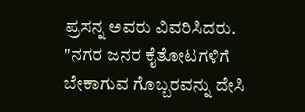ಪ್ರಸನ್ನ ಅವರು ವಿವರಿಸಿದರು.
"ನಗರ ಜನರ ಕೈತೋಟಗಳಿಗೆ ಬೇಕಾಗುವ ಗೊಬ್ಬರವನ್ನು ದೇಸಿ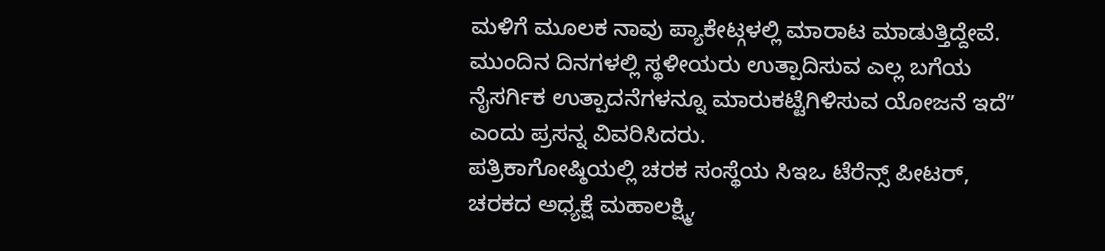ಮಳಿಗೆ ಮೂಲಕ ನಾವು ಪ್ಯಾಕೇಟ್ಗಳಲ್ಲಿ ಮಾರಾಟ ಮಾಡುತ್ತಿದ್ದೇವೆ. ಮುಂದಿನ ದಿನಗಳಲ್ಲಿ ಸ್ಥಳೀಯರು ಉತ್ಪಾದಿಸುವ ಎಲ್ಲ ಬಗೆಯ ನೈಸರ್ಗಿಕ ಉತ್ಪಾದನೆಗಳನ್ನೂ ಮಾರುಕಟ್ಟೆಗಿಳಿಸುವ ಯೋಜನೆ ಇದೆʼʼ ಎಂದು ಪ್ರಸನ್ನ ವಿವರಿಸಿದರು.
ಪತ್ರಿಕಾಗೋಷ್ಠಿಯಲ್ಲಿ ಚರಕ ಸಂಸ್ಥೆಯ ಸಿಇಒ ಟೆರೆನ್ಸ್ ಪೀಟರ್, ಚರಕದ ಅಧ್ಯಕ್ಷೆ ಮಹಾಲಕ್ಷ್ಮಿ,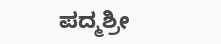ಪದ್ಮಶ್ರೀ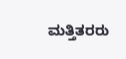ಮತ್ತಿತರರು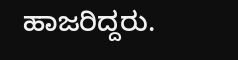ಹಾಜರಿದ್ದರು.